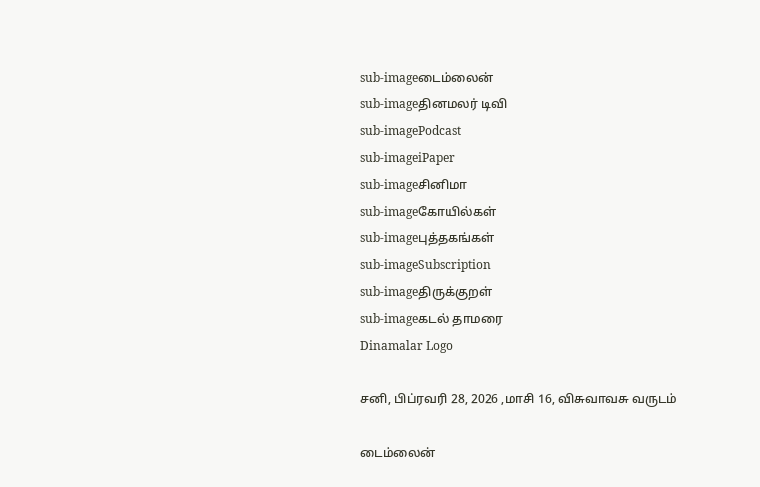sub-imageடைம்லைன்
sub-imageதினமலர் டிவி
sub-imagePodcast
sub-imageiPaper
sub-imageசினிமா
sub-imageகோயில்கள்
sub-imageபுத்தகங்கள்
sub-imageSubscription
sub-imageதிருக்குறள்
sub-imageகடல் தாமரை
Dinamalar Logo

சனி, பிப்ரவரி 28, 2026 ,மாசி 16, விசுவாவசு வருடம்

டைம்லைன்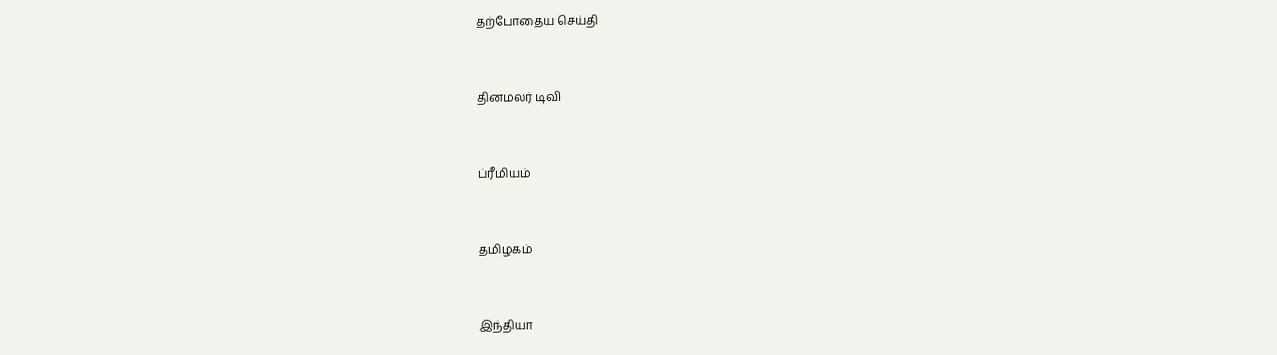தற்போதைய செய்தி


தினமலர் டிவி


ப்ரீமியம்


தமிழகம்


இந்தியா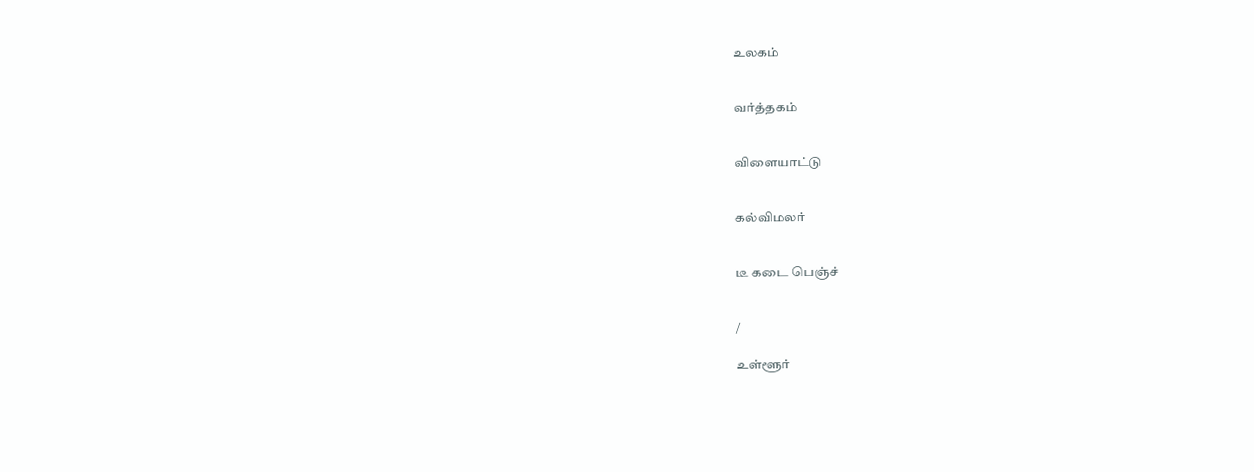உலகம்


வர்த்தகம்


விளையாட்டு


கல்விமலர்


டீ கடை பெஞ்ச்


/

உள்ளூர்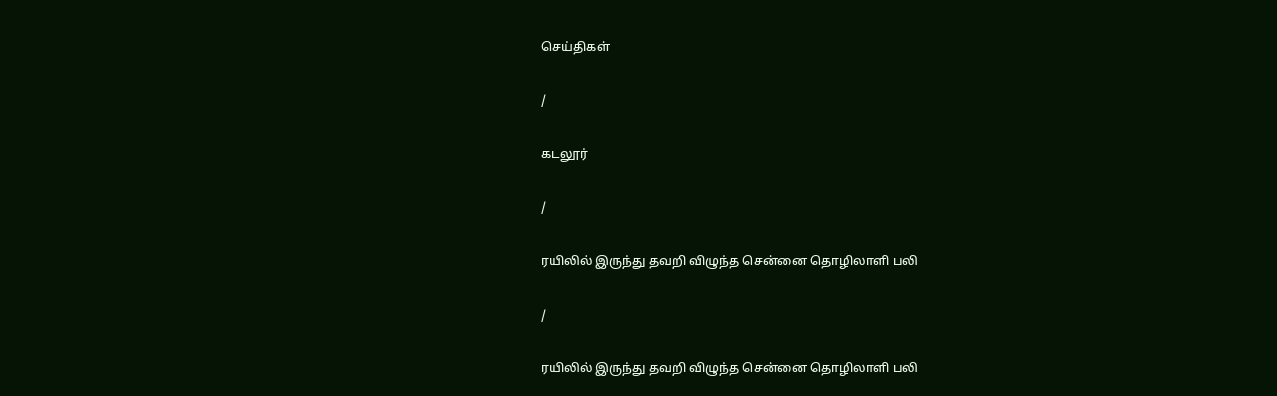செய்திகள்

/

கடலூர்

/

ரயிலில் இருந்து தவறி விழுந்த சென்னை தொழிலாளி பலி

/

ரயிலில் இருந்து தவறி விழுந்த சென்னை தொழிலாளி பலி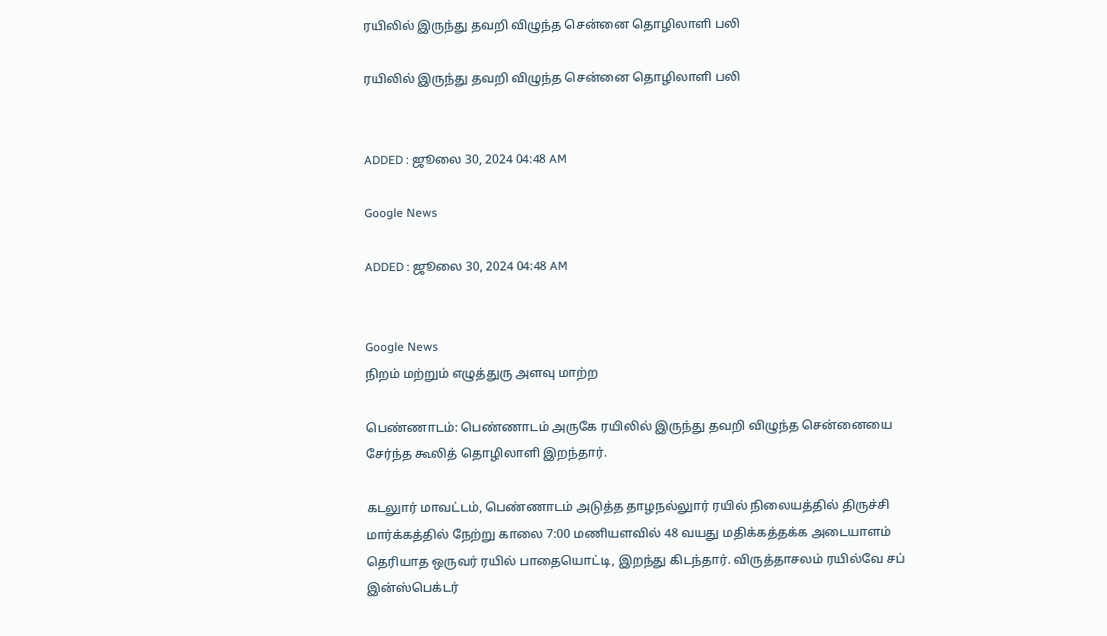ரயிலில் இருந்து தவறி விழுந்த சென்னை தொழிலாளி பலி

ரயிலில் இருந்து தவறி விழுந்த சென்னை தொழிலாளி பலி


ADDED : ஜூலை 30, 2024 04:48 AM

Google News

ADDED : ஜூலை 30, 2024 04:48 AM


Google News
நிறம் மற்றும் எழுத்துரு அளவு மாற்ற

பெண்ணாடம்: பெண்ணாடம் அருகே ரயிலில் இருந்து தவறி விழுந்த சென்னையை சேர்ந்த கூலித் தொழிலாளி இறந்தார்.

கடலுார் மாவட்டம், பெண்ணாடம் அடுத்த தாழநல்லுார் ரயில் நிலையத்தில் திருச்சி மார்க்கத்தில் நேற்று காலை 7:00 மணியளவில் 48 வயது மதிக்கத்தக்க அடையாளம் தெரியாத ஒருவர் ரயில் பாதையொட்டி, இறந்து கிடந்தார். விருத்தாசலம் ரயில்வே சப் இன்ஸ்பெக்டர்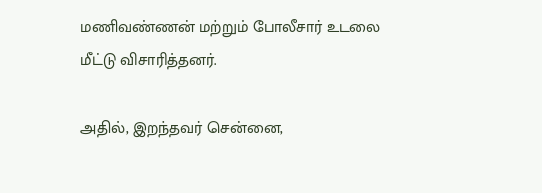மணிவண்ணன் மற்றும் போலீசார் உடலை மீட்டு விசாரித்தனர்.

அதில், இறந்தவர் சென்னை,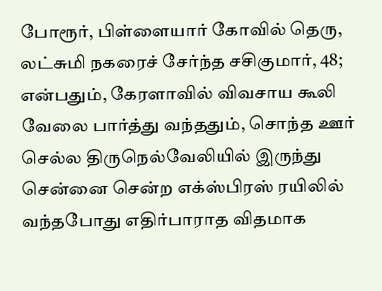போரூர், பிள்ளையார் கோவில் தெரு, லட்சுமி நகரைச் சேர்ந்த சசிகுமார், 48; என்பதும், கேரளாவில் விவசாய கூலி வேலை பார்த்து வந்ததும், சொந்த ஊர் செல்ல திருநெல்வேலியில் இருந்து சென்னை சென்ற எக்ஸ்பிரஸ் ரயிலில் வந்தபோது எதிர்பாராத விதமாக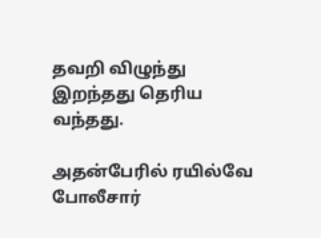தவறி விழுந்து இறந்தது தெரிய வந்தது.

அதன்பேரில் ரயில்வே போலீசார்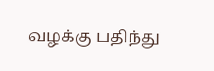வழக்கு பதிந்து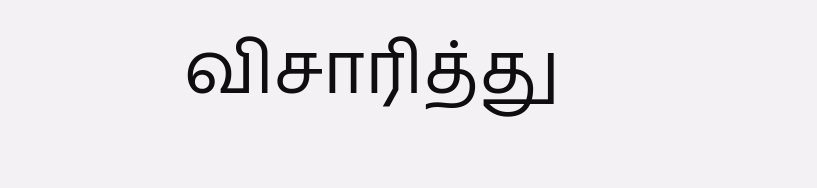விசாரித்து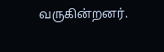வருகின்றனர்.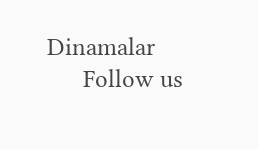Dinamalar
      Follow us